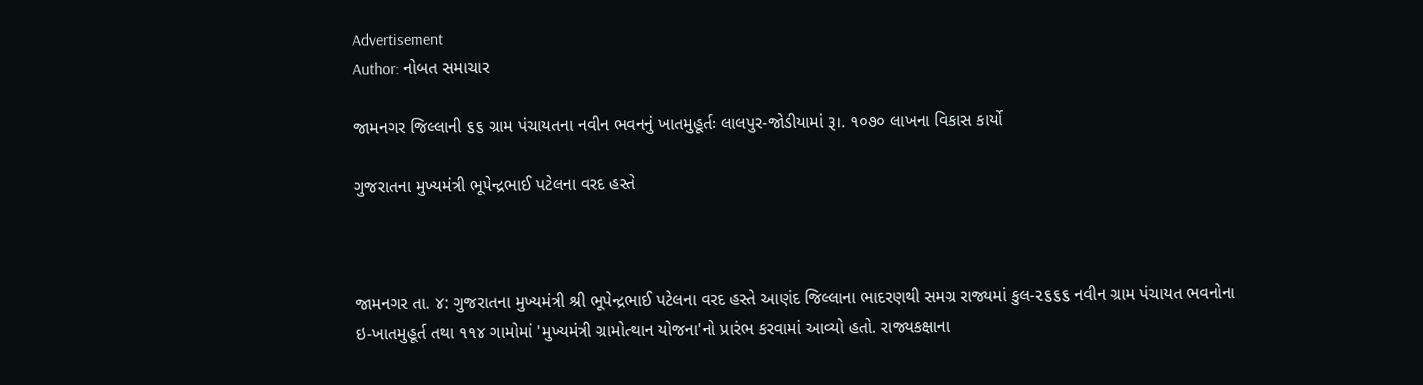Advertisement
Author: નોબત સમાચાર

જામનગર જિલ્લાની ૬૬ ગ્રામ પંચાયતના નવીન ભવનનું ખાતમુહૂર્તઃ લાલપુર-જોડીયામાં રૂ।. ૧૦૭૦ લાખના વિકાસ કાર્યો

ગુજરાતના મુખ્યમંત્રી ભૂ૫ેન્દ્રભાઈ પટેલના વરદ હસ્તે



જામનગર તા. ૪: ગુજરાતના મુખ્યમંત્રી શ્રી ભૂપેન્દ્રભાઈ પટેલના વરદ હસ્તે આણંદ જિલ્લાના ભાદરણથી સમગ્ર રાજ્યમાં કુલ-૨૬૬૬ નવીન ગ્રામ પંચાયત ભવનોના ઇ-ખાતમુહૂર્ત તથા ૧૧૪ ગામોમાં 'મુખ્યમંત્રી ગ્રામોત્થાન યોજના'નો પ્રારંભ કરવામાં આવ્યો હતો. રાજ્યકક્ષાના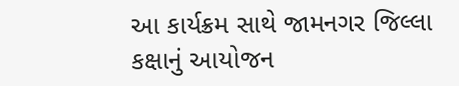આ કાર્યક્રમ સાથે જામનગર જિલ્લા કક્ષાનું આયોજન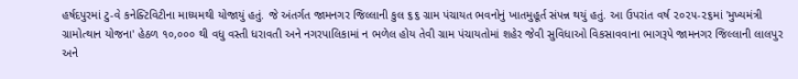હર્ષદપુરમાં ટુ-વે કનેક્ટિવિટીના માધ્યમથી યોજાયું હતું. જે અંતર્ગત જામનગર જિલ્લાની કુલ ૬૬ ગ્રામ પંચાયત ભવનોનું ખાતમુહૂર્ત સંપન્ન થયું હતું. આ ઉપરાંત વર્ષ ૨૦૨૫-૨૬માં 'મુખ્યમંત્રી ગ્રામોત્થાન યોજના' હેઠળ ૧૦,૦૦૦ થી વધુ વસ્તી ધરાવતી અને નગરપાલિકામાં ન ભળેલ હોય તેવી ગ્રામ પંચાયતોમાં શહેર જેવી સુવિધાઓ વિકસાવવાના ભાગરૂપે જામનગર જિલ્લાની લાલપુર અને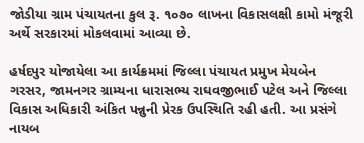જોડીયા ગ્રામ પંચાયતના કુલ રૂ. ૧૦૭૦ લાખના વિકાસલક્ષી કામો મંજૂરી અર્થે સરકારમાં મોકલવામાં આવ્યા છે.

હર્ષદપુર યોજાયેલા આ કાર્યક્રમમાં જિલ્લા પંચાયત પ્રમુખ મેયબેન ગરસર, જામનગર ગ્રામ્યના ધારાસભ્ય રાઘવજીભાઈ પટેલ અને જિલ્લા વિકાસ અધિકારી અંકિત પન્નુની પ્રેરક ઉપસ્થિતિ રહી હતી. આ પ્રસંગે નાયબ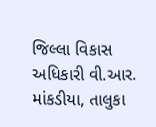જિલ્લા વિકાસ અધિકારી વી.આર. માંકડીયા, તાલુકા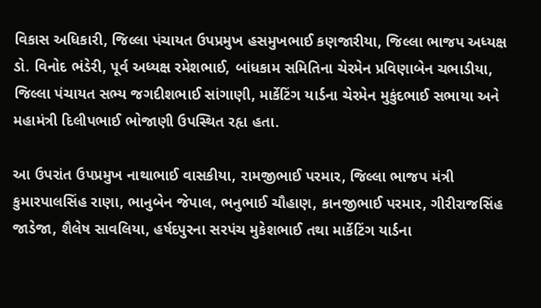વિકાસ અધિકારી, જિલ્લા પંચાયત ઉપપ્રમુખ હસમુખભાઈ કણજારીયા, જિલ્લા ભાજપ અધ્યક્ષ ડો. વિનોદ ભંડેરી, પૂર્વ અધ્યક્ષ રમેશભાઈ, બાંધકામ સમિતિના ચેરમેન પ્રવિણાબેન ચભાડીયા, જિલ્લા પંચાયત સભ્ય જગદીશભાઈ સાંગાણી, માર્કેટિંગ યાર્ડના ચેરમેન મુકુંદભાઈ સભાયા અને મહામંત્રી દિલીપભાઈ ભોજાણી ઉપસ્થિત રહૃા હતા.

આ ઉપરાંત ઉપપ્રમુખ નાથાભાઈ વાસકીયા, રામજીભાઈ પરમાર, જિલ્લા ભાજપ મંત્રી કુમારપાલસિંહ રાણા, ભાનુબેન જેપાલ, ભનુભાઈ ચૌહાણ, કાનજીભાઈ પરમાર, ગીરીરાજસિંહ જાડેજા, શૈલેષ સાવલિયા, હર્ષદપુરના સરપંચ મુકેશભાઈ તથા માર્કેટિંગ યાર્ડના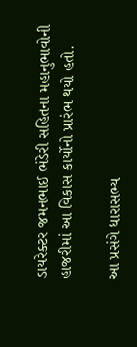ડાયરેક્ટર જમનભાઈ ભંડેરી સહિતના મહાનુભાવોની હાજરીમાં આ વિકાસ કાર્યોનો પ્રારંભ થયો હતો.

આ પ્રસંગે ધારાસભ્ય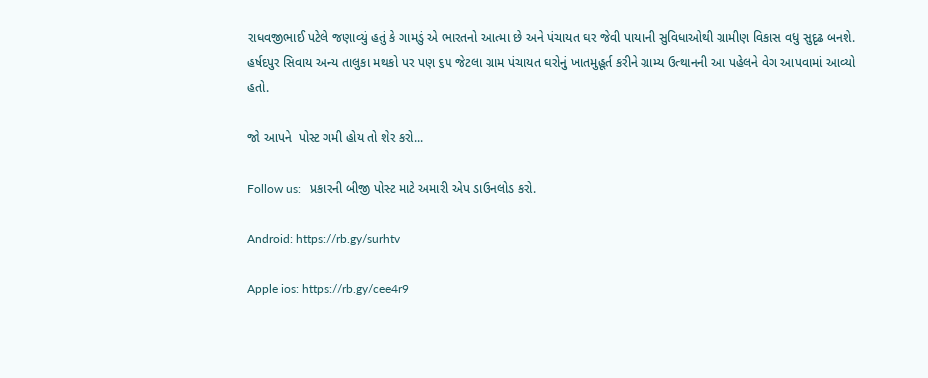રાધવજીભાઈ પટેલે જણાવ્યું હતું કે ગામડું એ ભારતનો આત્મા છે અને પંચાયત ઘર જેવી પાયાની સુવિધાઓથી ગ્રામીણ વિકાસ વધુ સુદૃઢ બનશે. હર્ષદપુર સિવાય અન્ય તાલુકા મથકો પર પણ ૬૫ જેટલા ગ્રામ પંચાયત ઘરોનું ખાતમુહૂર્ત કરીને ગ્રામ્ય ઉત્થાનની આ પહેલને વેગ આપવામાં આવ્યો હતો.

જો આપને  પોસ્ટ ગમી હોય તો શેર કરો...

Follow us:   પ્રકારની બીજી પોસ્ટ માટે અમારી એપ ડાઉનલોડ કરો.

Android: https://rb.gy/surhtv

Apple ios: https://rb.gy/cee4r9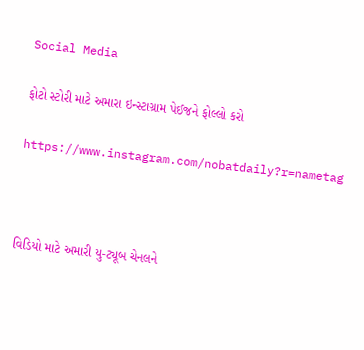Social Media

ફોટો સ્ટોરી માટે અમારા ઇન્સ્ટાગ્રામ પેઈજને ફોલ્લો કરો

https://www.instagram.com/nobatdaily?r=nametag



વિડિયો માટે અમારી યુ-ટ્યૂબ ચેનલને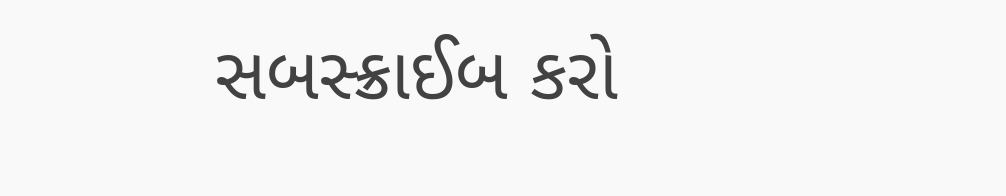સબસ્ક્રાઈબ કરો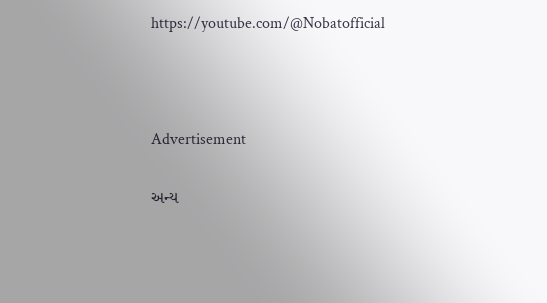https://youtube.com/@Nobatofficial



Advertisement

અન્ય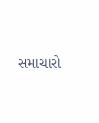સમાચારો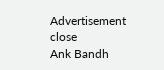Advertisement
close
Ank Bandh